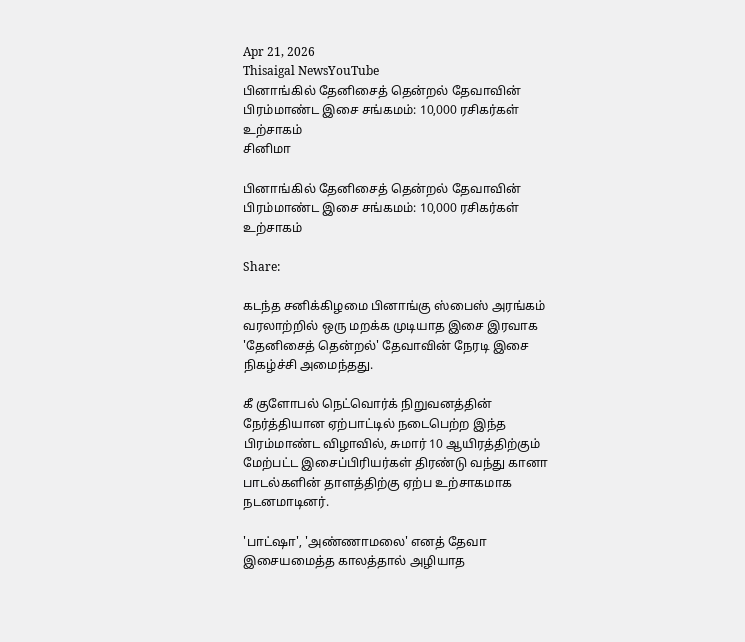Apr 21, 2026
Thisaigal NewsYouTube
பினாங்கில் தேனிசைத் தென்றல் தேவாவின் பிரம்மாண்ட இசை சங்கமம்: 10,000 ரசிகர்கள் உற்சாகம்
சினிமா

பினாங்கில் தேனிசைத் தென்றல் தேவாவின் பிரம்மாண்ட இசை சங்கமம்: 10,000 ரசிகர்கள் உற்சாகம்

Share:

கடந்த சனிக்கிழமை பினாங்கு ஸ்பைஸ் அரங்கம் வரலாற்றில் ஒரு மறக்க முடியாத இசை இரவாக 'தேனிசைத் தென்றல்' தேவாவின் நேரடி இசை நிகழ்ச்சி அமைந்தது.

கீ குளோபல் நெட்வொர்க் நிறுவனத்தின் நேர்த்தியான ஏற்பாட்டில் நடைபெற்ற இந்த பிரம்மாண்ட விழாவில், சுமார் 10 ஆயிரத்திற்கும் மேற்பட்ட இசைப்பிரியர்கள் திரண்டு வந்து கானா பாடல்களின் தாளத்திற்கு ஏற்ப உற்சாகமாக நடனமாடினர்.

'பாட்ஷா', 'அண்ணாமலை' எனத் தேவா இசையமைத்த காலத்தால் அழியாத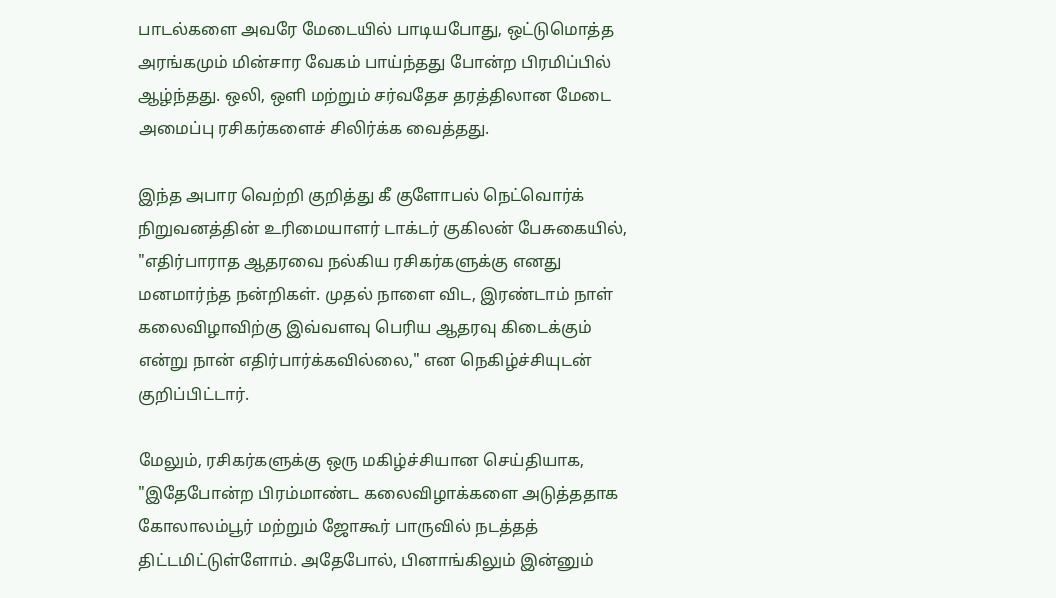பாடல்களை அவரே மேடையில் பாடியபோது, ஒட்டுமொத்த அரங்கமும் மின்சார வேகம் பாய்ந்தது போன்ற பிரமிப்பில் ஆழ்ந்தது. ஒலி, ஒளி மற்றும் சர்வதேச தரத்திலான மேடை அமைப்பு ரசிகர்களைச் சிலிர்க்க வைத்தது.

இந்த அபார வெற்றி குறித்து கீ குளோபல் நெட்வொர்க் நிறுவனத்தின் உரிமையாளர் டாக்டர் குகிலன் பேசுகையில், "எதிர்பாராத ஆதரவை நல்கிய ரசிகர்களுக்கு எனது மனமார்ந்த நன்றிகள். முதல் நாளை விட, இரண்டாம் நாள் கலைவிழாவிற்கு இவ்வளவு பெரிய ஆதரவு கிடைக்கும் என்று நான் எதிர்பார்க்கவில்லை," என நெகிழ்ச்சியுடன் குறிப்பிட்டார்.

மேலும், ரசிகர்களுக்கு ஒரு மகிழ்ச்சியான செய்தியாக, "இதேபோன்ற பிரம்மாண்ட கலைவிழாக்களை அடுத்ததாக கோலாலம்பூர் மற்றும் ஜோகூர் பாருவில் நடத்தத் திட்டமிட்டுள்ளோம். அதேபோல், பினாங்கிலும் இன்னும்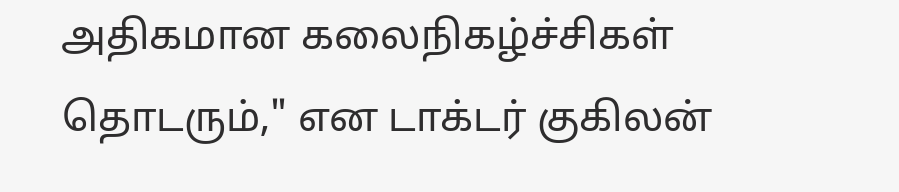அதிகமான கலைநிகழ்ச்சிகள் தொடரும்," என டாக்டர் குகிலன்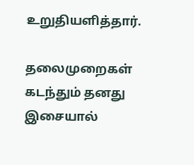உறுதியளித்தார்.

தலைமுறைகள் கடந்தும் தனது இசையால்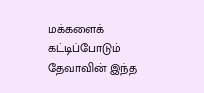மக்களைக் கட்டிப்போடும் தேவாவின் இந்த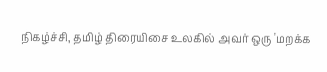நிகழ்ச்சி, தமிழ் திரையிசை உலகில் அவர் ஒரு 'மறக்க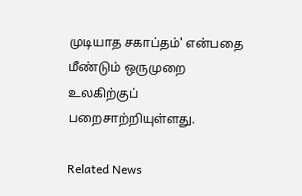முடியாத சகாப்தம்' என்பதை மீண்டும் ஒருமுறை உலகிற்குப் பறைசாற்றியுள்ளது.

Related News